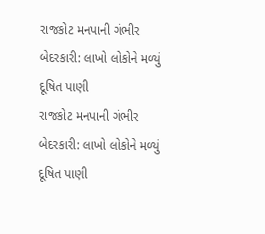રાજકોટ મનપાની ગંભીર બેદરકારી: લાખો લોકોને મળ્યું દૂષિત પાણી
રાજકોટ મનપાની ગંભીર બેદરકારી: લાખો લોકોને મળ્યું દૂષિત પાણી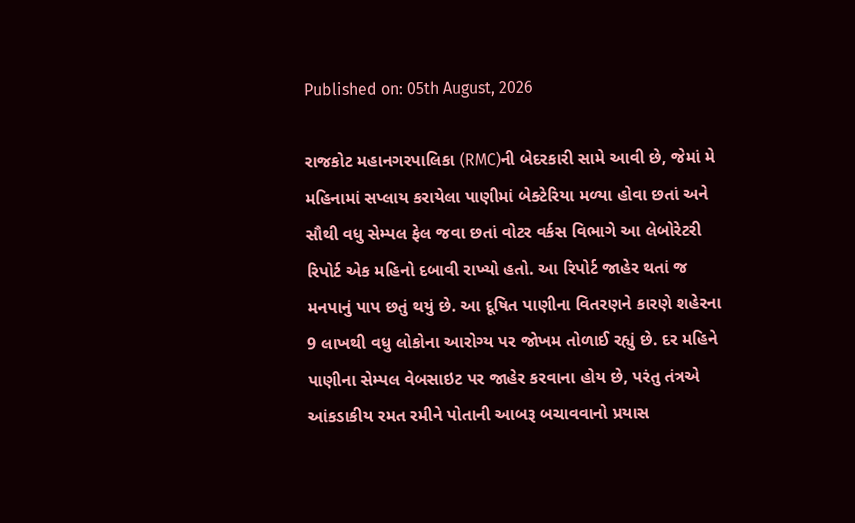Published on: 05th August, 2026

રાજકોટ મહાનગરપાલિકા (RMC)ની બેદરકારી સામે આવી છે, જેમાં મે મહિનામાં સપ્લાય કરાયેલા પાણીમાં બેક્ટેરિયા મળ્યા હોવા છતાં અને સૌથી વધુ સેમ્પલ ફેલ જવા છતાં વોટર વર્કસ વિભાગે આ લેબોરેટરી રિપોર્ટ એક મહિનો દબાવી રાખ્યો હતો. આ રિપોર્ટ જાહેર થતાં જ મનપાનું પાપ છતું થયું છે. આ દૂષિત પાણીના વિતરણને કારણે શહેરના 9 લાખથી વધુ લોકોના આરોગ્ય પર જોખમ તોળાઈ રહ્યું છે. દર મહિને પાણીના સેમ્પલ વેબસાઇટ પર જાહેર કરવાના હોય છે, પરંતુ તંત્રએ આંકડાકીય રમત રમીને પોતાની આબરૂ બચાવવાનો પ્રયાસ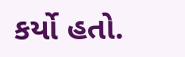કર્યો હતો.